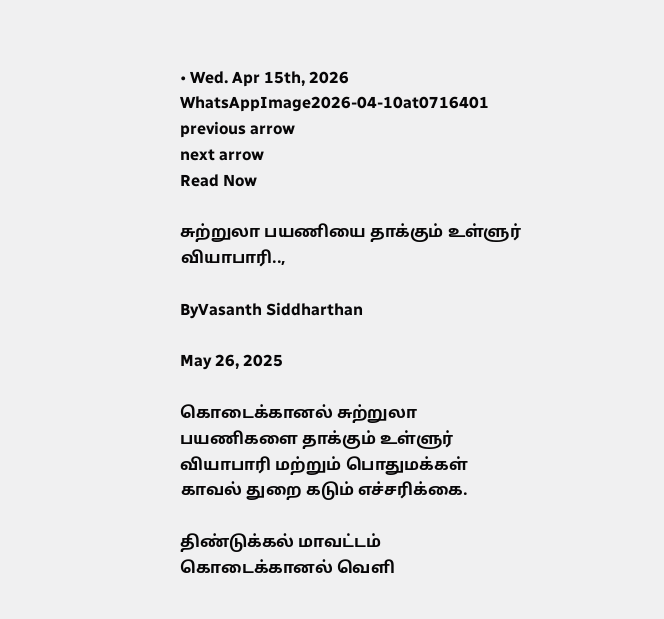• Wed. Apr 15th, 2026
WhatsAppImage2026-04-10at0716401
previous arrow
next arrow
Read Now

சுற்றுலா பயணியை தாக்கும் உள்ளுர் வியாபாரி..,

ByVasanth Siddharthan

May 26, 2025

கொடைக்கானல் சுற்றுலா பயணிகளை தாக்கும் உள்ளுர் வியாபாரி மற்றும் பொதுமக்கள் காவல் துறை கடும் எச்சரிக்கை.

திண்டுக்கல் மாவட்டம் கொடைக்கானல் வெளி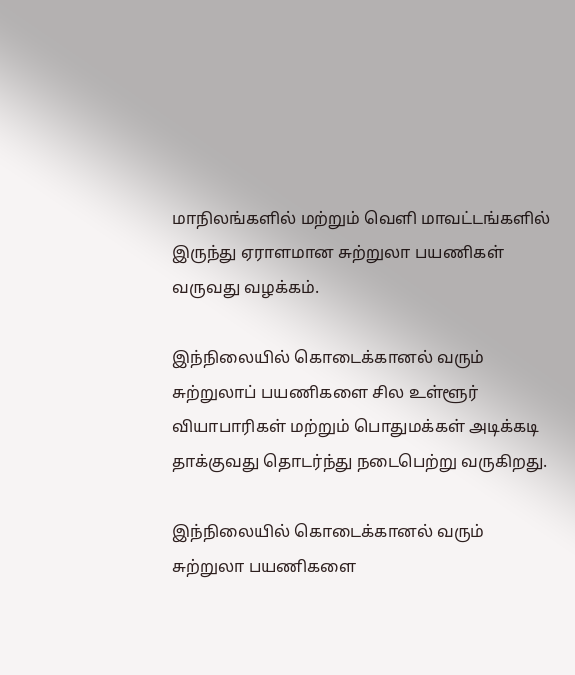மாநிலங்களில் மற்றும் வெளி மாவட்டங்களில் இருந்து ஏராளமான சுற்றுலா பயணிகள் வருவது வழக்கம்.

இந்நிலையில் கொடைக்கானல் வரும் சுற்றுலாப் பயணிகளை சில உள்ளூர் வியாபாரிகள் மற்றும் பொதுமக்கள் அடிக்கடி தாக்குவது தொடர்ந்து நடைபெற்று வருகிறது.

இந்நிலையில் கொடைக்கானல் வரும் சுற்றுலா பயணிகளை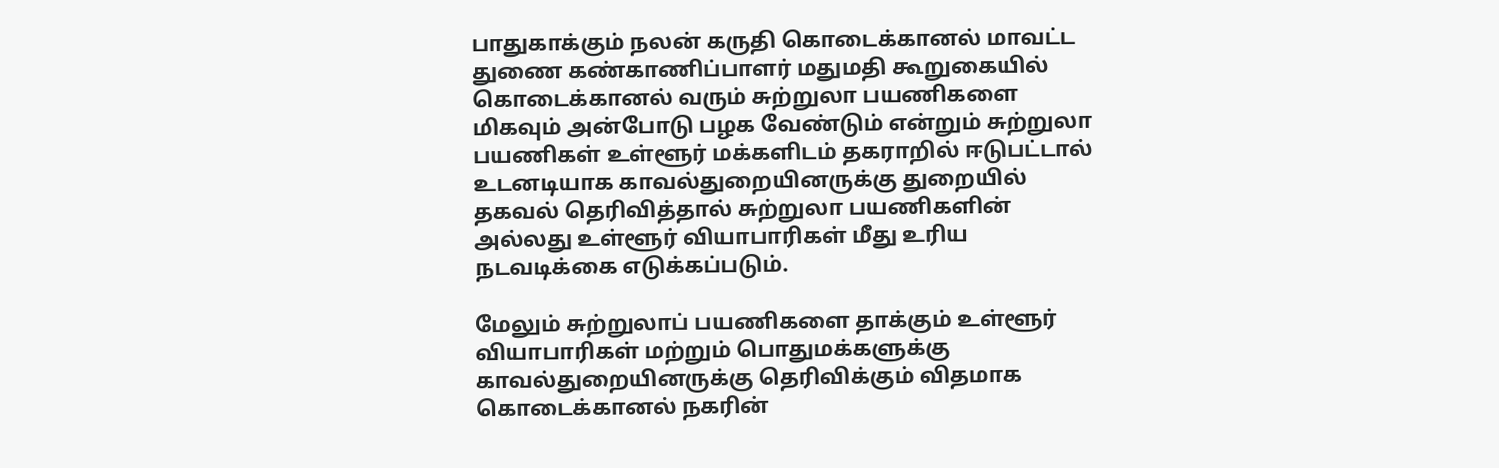பாதுகாக்கும் நலன் கருதி கொடைக்கானல் மாவட்ட துணை கண்காணிப்பாளர் மதுமதி கூறுகையில் கொடைக்கானல் வரும் சுற்றுலா பயணிகளை மிகவும் அன்போடு பழக வேண்டும் என்றும் சுற்றுலா பயணிகள் உள்ளூர் மக்களிடம் தகராறில் ஈடுபட்டால் உடனடியாக காவல்துறையினருக்கு துறையில் தகவல் தெரிவித்தால் சுற்றுலா பயணிகளின் அல்லது உள்ளூர் வியாபாரிகள் மீது உரிய நடவடிக்கை எடுக்கப்படும்.

மேலும் சுற்றுலாப் பயணிகளை தாக்கும் உள்ளூர் வியாபாரிகள் மற்றும் பொதுமக்களுக்கு காவல்துறையினருக்கு தெரிவிக்கும் விதமாக கொடைக்கானல் நகரின்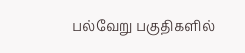பல்வேறு பகுதிகளில்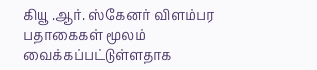கியூ .ஆர். ஸ்கேனர் விளம்பர பதாகைகள் மூலம் வைக்கப்பட்டுள்ளதாக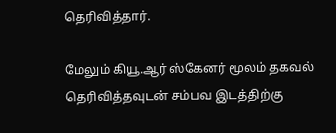தெரிவித்தார்.

மேலும் கியூ.ஆர் ஸ்கேனர் மூலம் தகவல் தெரிவித்தவுடன் சம்பவ இடத்திற்கு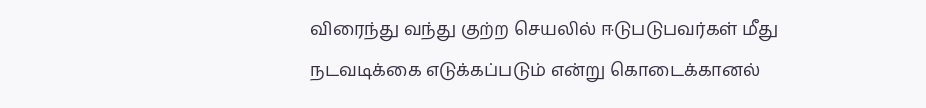விரைந்து வந்து குற்ற செயலில் ஈடுபடுபவர்கள் மீது நடவடிக்கை எடுக்கப்படும் என்று கொடைக்கானல்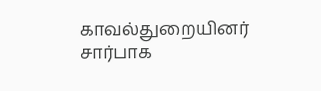காவல்துறையினர் சார்பாக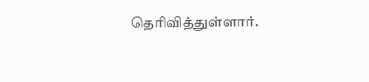தெரிவித்துள்ளார்.